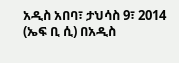አዲስ አበባ፣ ታህሳስ 9፣ 2014 (ኤፍ ቢ ሲ) በአዲስ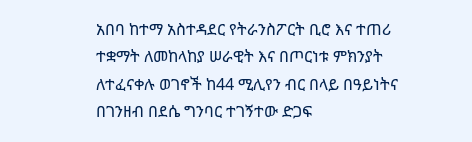አበባ ከተማ አስተዳደር የትራንስፖርት ቢሮ እና ተጠሪ ተቋማት ለመከላከያ ሠራዊት እና በጦርነቱ ምክንያት ለተፈናቀሉ ወገኖች ከ44 ሚሊየን ብር በላይ በዓይነትና በገንዘብ በደሴ ግንባር ተገኝተው ድጋፍ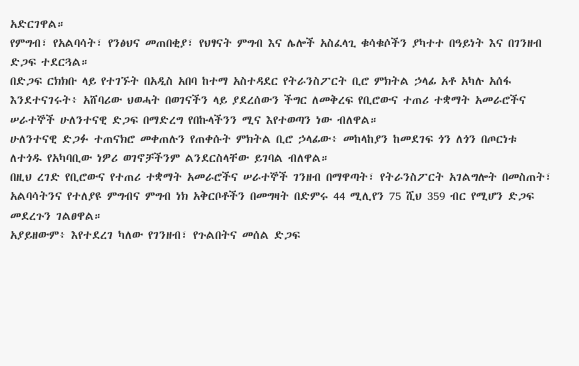አድርገዋል።
የምግብ፣ የአልባሳት፣ የንፅህና መጠበቂያ፣ የህፃናት ምግብ እና ሌሎች አስፈላጊ ቁሳቁሶችን ያካተተ በዓይነት እና በገንዘብ ድጋፍ ተደርጓል።
በድጋፍ ርክክቡ ላይ የተገኙት በአዲስ አበባ ከተማ አስተዳደር የትራንስፖርት ቢሮ ምክትል ኃላፊ አቶ አካሉ አሰፋ እንደተናገሩት፥ አሸባሪው ህወሓት በወገናችን ላይ ያደረሰውን ችግር ለመቅረፍ የቢሮውና ተጠሪ ተቋማት አመራሮችና ሠራተኞች ሁለንተናዊ ድጋፍ በማድረግ የበኩላችንን ሚና እየተወጣን ነው ብለዋል።
ሁለንተናዊ ድጋፉ ተጠናክሮ መቀጠሉን የጠቀሱት ምክትል ቢሮ ኃላፊው፥ መከላከያን ከመደገፍ ጎን ለጎን በጦርነቱ ለተጎዱ የአካባቢው ነዎሪ ወገኖቻችንም ልንደርስላቸው ይገባል ብለዋል።
በዚህ ረገድ የቢሮውና የተጠሪ ተቋማት አመራሮችና ሠራተኞች ገንዘብ በማዋጣት፣ የትራንስፖርት አገልግሎት በመስጠት፣ አልባሳትንና የተለያዩ ምግብና ምግብ ነክ አቅርቦቶችን በመግዛት በድምሩ 44 ሚሊየን 75 ሺህ 359 ብር የሚሆን ድጋፍ መደረጉን ገልፀዋል።
አያይዘውም፥ እየተደረገ ካለው የገንዘብ፣ የጉልበትና መሰል ድጋፍ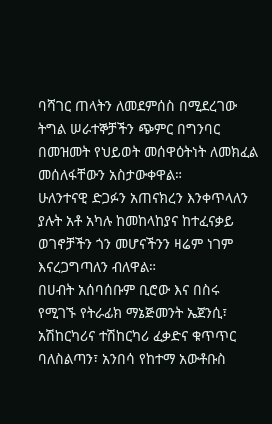ባሻገር ጠላትን ለመደምሰስ በሚደረገው ትግል ሠራተኞቻችን ጭምር በግንባር በመዝመት የህይወት መሰዋዕትነት ለመክፈል መሰለፋቸውን አስታውቀዋል።
ሁለንተናዊ ድጋፉን አጠናክረን እንቀጥላለን ያሉት አቶ አካሉ ከመከላከያና ከተፈናቃይ ወገኖቻችን ጎን መሆናችንን ዛሬም ነገም እናረጋግጣለን ብለዋል።
በሀብት አሰባሰቡም ቢሮው እና በስሩ የሚገኙ የትራፊክ ማኔጅመንት ኤጀንሲ፣ አሽከርካሪና ተሽከርካሪ ፈቃድና ቁጥጥር ባለስልጣን፣ አንበሳ የከተማ አውቶቡስ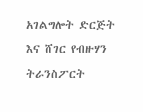አገልግሎት ድርጅት እና ሸገር የብዙሃን ትራንስፖርት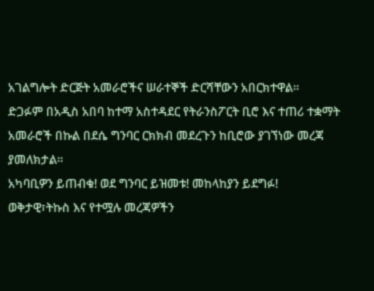አገልግሎት ድርጅት አመራሮችና ሠራተኞች ድርሻቸውን አበርክተዋል።
ድጋፉም በአዲስ አበባ ከተማ አስተዳደር የትራንስፖርት ቢሮ እና ተጠሪ ተቋማት አመራሮች በኩል በደሴ ግንባር ርክክብ መደረጉን ከቢሮው ያገኘነው መረጃ ያመለክታል።
አካባቢዎን ይጠብቁ! ወደ ግንባር ይዝመቱ! መከላከያን ይደግፉ!
ወቅታዊ፣ትኩስ እና የተሟሉ መረጃዎችን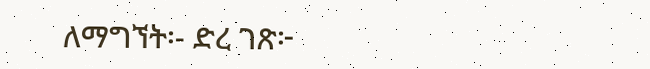ለማግኘት፡- ድረ ገጽ፦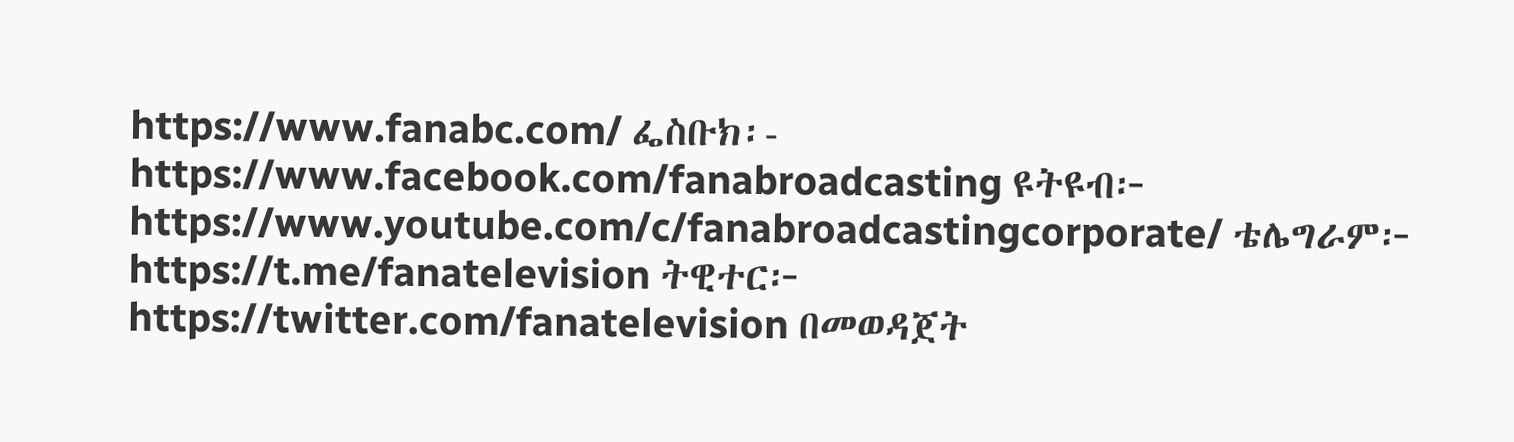https://www.fanabc.com/ ፌስቡክ፡- https://www.facebook.com/fanabroadcasting ዩትዩብ፦ https://www.youtube.com/c/fanabroadcastingcorporate/ ቴሌግራም፦ https://t.me/fanatelevision ትዊተር፦ https://twitter.com/fanatelevision በመወዳጀት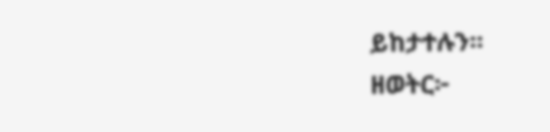ይከታተሉን፡፡
ዘወትር፦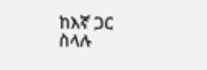ከእኛ ጋር ስላሉ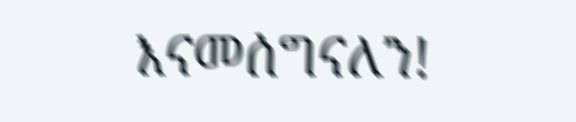እናመሰግናለን!